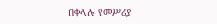በቀላሉ የመሥሪያ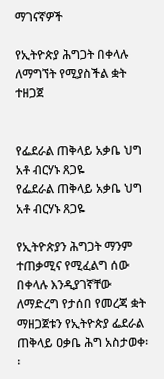ማገናኛዎች

የኢትዮጵያ ሕግጋት በቀላሉ ለማግኘት የሚያስችል ቋት ተዘጋጀ


የፌደራል ጠቅላይ አቃቤ ህግ አቶ ብርሃኑ ጸጋዬ
የፌደራል ጠቅላይ አቃቤ ህግ አቶ ብርሃኑ ጸጋዬ

የኢትዮጵያን ሕግጋት ማንም ተጠቃሚና የሚፈልግ ሰው በቀላሉ እንዲያገኛቸው ለማድረግ የታሰበ የመረጃ ቋት ማዘጋጀቱን የኢትዮጵያ ፌደራል ጠቅላይ ዐቃቤ ሕግ አስታወቀ፡፡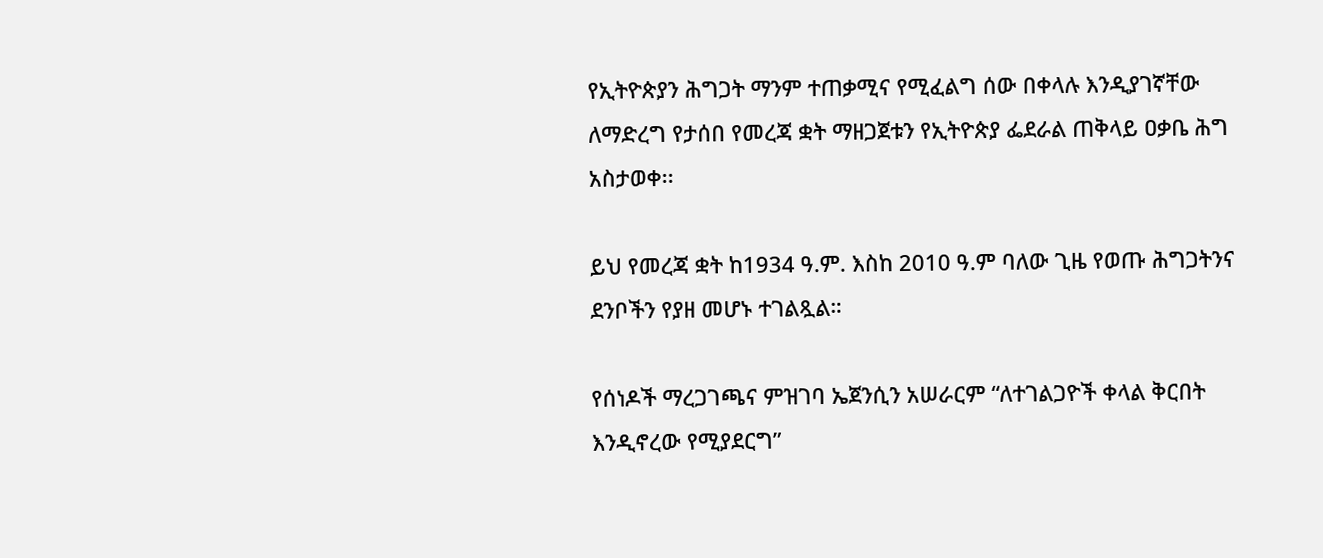የኢትዮጵያን ሕግጋት ማንም ተጠቃሚና የሚፈልግ ሰው በቀላሉ እንዲያገኛቸው ለማድረግ የታሰበ የመረጃ ቋት ማዘጋጀቱን የኢትዮጵያ ፌደራል ጠቅላይ ዐቃቤ ሕግ አስታወቀ፡፡

ይህ የመረጃ ቋት ከ1934 ዓ.ም. እስከ 2010 ዓ.ም ባለው ጊዜ የወጡ ሕግጋትንና ደንቦችን የያዘ መሆኑ ተገልጿል።

የሰነዶች ማረጋገጫና ምዝገባ ኤጀንሲን አሠራርም “ለተገልጋዮች ቀላል ቅርበት እንዲኖረው የሚያደርግ”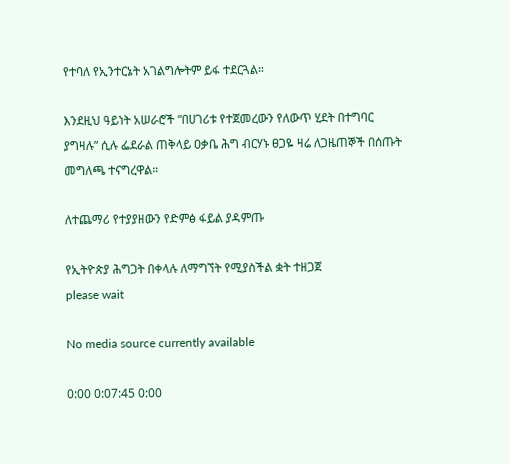የተባለ የኢንተርኔት አገልግሎትም ይፋ ተደርጓል።

እንደዚህ ዓይነት አሠራሮች “በሀገሪቱ የተጀመረውን የለውጥ ሂደት በተግባር ያግዛሉ” ሲሉ ፌደራል ጠቅላይ ዐቃቤ ሕግ ብርሃኑ ፀጋዬ ዛሬ ለጋዜጠኞች በሰጡት መግለጫ ተናግረዋል።

ለተጨማሪ የተያያዘውን የድምፅ ፋይል ያዳምጡ

የኢትዮጵያ ሕግጋት በቀላሉ ለማግኘት የሚያስችል ቋት ተዘጋጀ
please wait

No media source currently available

0:00 0:07:45 0:00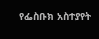የፌስቡክ አስተያየት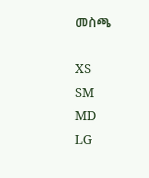መስጫ

XS
SM
MD
LG